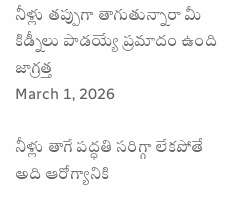నీళ్లు తప్పుగా తాగుతున్నారా మీ కిడ్నీలు పాడయ్యే ప్రమాదం ఉంది జాగ్రత్త
March 1, 2026

నీళ్లు తాగే పద్ధతి సరిగ్గా లేకపోతే అది ఆరోగ్యానికి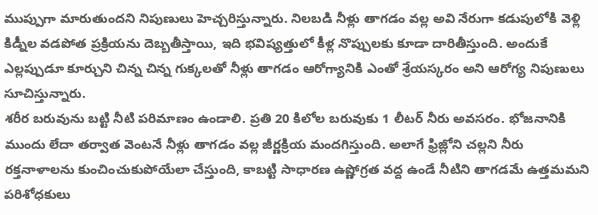ముప్పుగా మారుతుందని నిపుణులు హెచ్చరిస్తున్నారు. నిలబడి నీళ్లు తాగడం వల్ల అవి నేరుగా కడుపులోకి వెళ్లి కిడ్నీల వడపోత ప్రక్రియను దెబ్బతీస్తాయి, ఇది భవిష్యత్తులో కీళ్ల నొప్పులకు కూడా దారితీస్తుంది. అందుకే ఎల్లప్పుడూ కూర్చుని చిన్న చిన్న గుక్కలతో నీళ్లు తాగడం ఆరోగ్యానికి ఎంతో శ్రేయస్కరం అని ఆరోగ్య నిపుణులు సూచిస్తున్నారు.
శరీర బరువును బట్టి నీటి పరిమాణం ఉండాలి. ప్రతి 20 కిలోల బరువుకు 1 లీటర్ నీరు అవసరం. భోజనానికి ముందు లేదా తర్వాత వెంటనే నీళ్లు తాగడం వల్ల జీర్ణక్రియ మందగిస్తుంది. అలాగే ఫ్రిజ్లోని చల్లని నీరు రక్తనాళాలను కుంచించుకుపోయేలా చేస్తుంది, కాబట్టి సాధారణ ఉష్ణోగ్రత వద్ద ఉండే నీటిని తాగడమే ఉత్తమమని పరిశోధకులు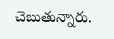చెబుతున్నారు.